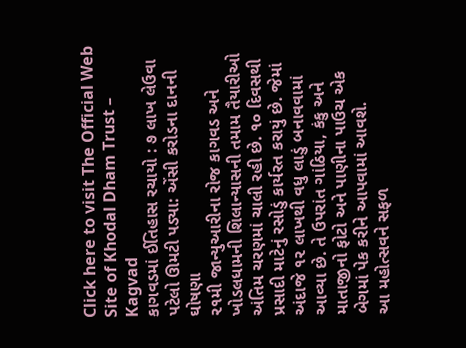Click here to visit The Official Web Site of Khodal Dham Trust – Kagvad
કાગવડમાં ઈતિહાસ રચાયો : ૭ લાખ લેઉવા પટેલો ઊમટી પડ્યા: એંસી કરોડના દાનની ઘોષણા
૨૧મી જાન્યુઆરીના રોજ કાગવડ અને ખોડલધામની શિલાન્યાસની તમામ તૈયારીઓ અંતિમ ચરણમાં ચાલી રહી છે. ૧૦ દિવસથી પ્રસાદી માટેનું રસોડું કાર્યરત કરાયું છે. જેમાં અંદાજે ૧૨ લાખથી વધુ લાડું બનાવવામાં આવ્યા છે. તે ઉપરાંત ગાંઠિયા, કંકુ અને માતાજીનો ફોટો અને પાણીના પાઉચ એક બેગમાં પેક કરીને આપવામાં આવશે.
આ મહોત્સવને સફળ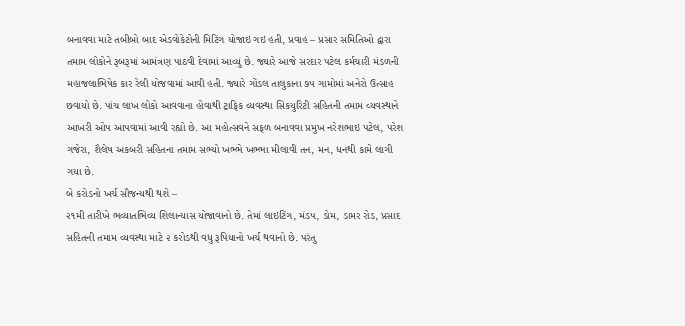બનાવવા માટે તબીબો બાદ એડવોકેટોની મિટિંગ યોજાઇ ગઇ હતી, પ્રવાહ – પ્રસાર સમિતિઓ દ્વારા તમામ લોકોને રૂબરૂમાં આમંત્રણ પાઠવી દેવામાં આવ્યું છે. જ્યારે આજે સરદાર પટેલ કર્મચારી મંડળની મહાજલાભિષેક કાર રેલી યોજવામાં આવી હતી. જ્યારે ગોંડલ તાલુકાના ૭૫ ગામોમાં અનેરો ઉત્સાહ છવાયો છે. પાંચ લાખ લોકો આવવાના હોવાથી ટ્રાફિક વ્યવસ્થા સિકયુરિટી સહિતની તમામ વ્યવસ્થાને આખરી ઓપ આપવામાં આવી રહ્યો છે. આ મહોત્સવને સફળ બનાવવા પ્રમુખ નરેશભાઇ પટેલ, પરેશ ગજેરા, શૈલેષ અકબરી સહિતના તમામ સભ્યો ખભ્ભે ખભ્ભા મીલાવી તન, મન, ધનથી કામે લાગી ગયા છે.
બે કરોડનો ખર્ચ સૌજન્યથી થશે –
૨૧મી તારીખે ભવ્યાતભિવ્ય શિલાન્યાસ યોજાવાનો છે. તેમાં લાઇટિંગ, મંડપ, ડોમ, ડામર રોડ, પ્રસાદ સહિતની તમામ વ્યવસ્થા માટે ૨ કરોડથી વધુ રૂપિયાનો ખર્ચ થવાનો છે. પરંતુ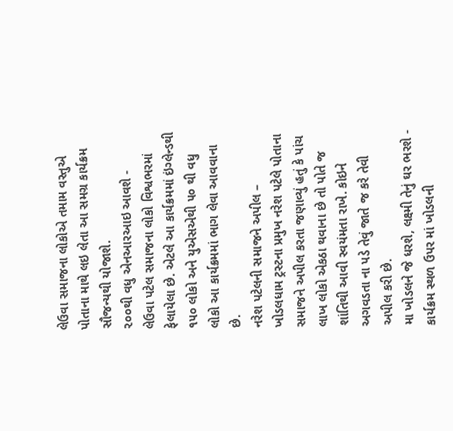લેઉવા સમાજના લોકોએ તમામ વસ્તુએ પોતાના માથે લઇ લેતા આ સમગ્ર કાર્યક્રમ સૌજન્યથી યોજાશે.
૨૦૦થી વધુ એનઆરઆઇ આવશે -
લેઉવા પટેલ સમાજના લોકો વિશ્વભરમાં ફેલાયેલા છે. એટલે આ કાર્યક્રમમાં ઇંગ્લેન્ડથી ૧૫૦ લોકો અને યુએસએથી ૫૦ થી વધુ લોકો આ કાર્યક્રમમાં ભાગ લેવા આવવાના છે.
નરેશ પટેલની સમાજને અપીલ –
ખોડલધામ ટ્રસ્ટના પ્રમુખ નરેશ પટેલે પોતાના સમાજને અપીલ કરતા જણાવ્યું હતું કે પાંચ લાખ લોકો એકઠા થવાના છે તો પોતે જ શાંતિથી આવી સ્વયંમતા રાખે. કોઇને અગવડતા ના પડે તેવું જાતે જ કરે તેવી અપીલ કરી છે.
મા ખોડલને જે ધરશે, લક્ષ્મી તેનું ઘર ભરશે -
કાર્યક્રમ સ્થળ ઉપર માં ખોડલની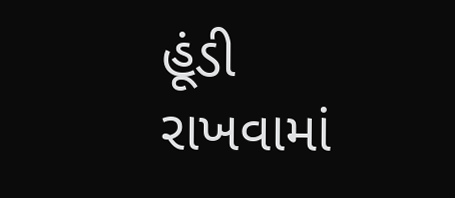હૂંડી રાખવામાં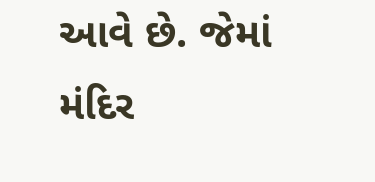આવે છે. જેમાં મંદિર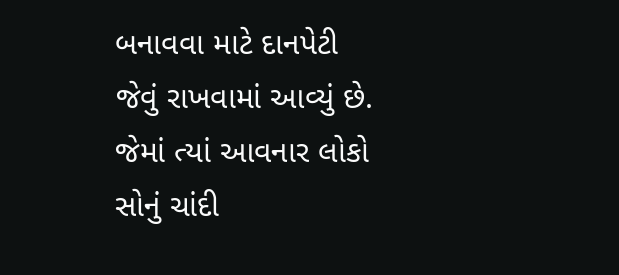બનાવવા માટે દાનપેટી જેવું રાખવામાં આવ્યું છે. જેમાં ત્યાં આવનાર લોકો સોનું ચાંદી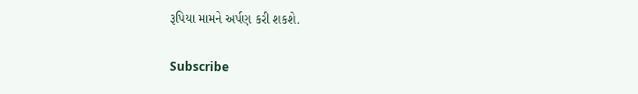રૂપિયા મામને અર્પણ કરી શકશે.

Subscribe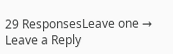29 ResponsesLeave one →
Leave a Reply